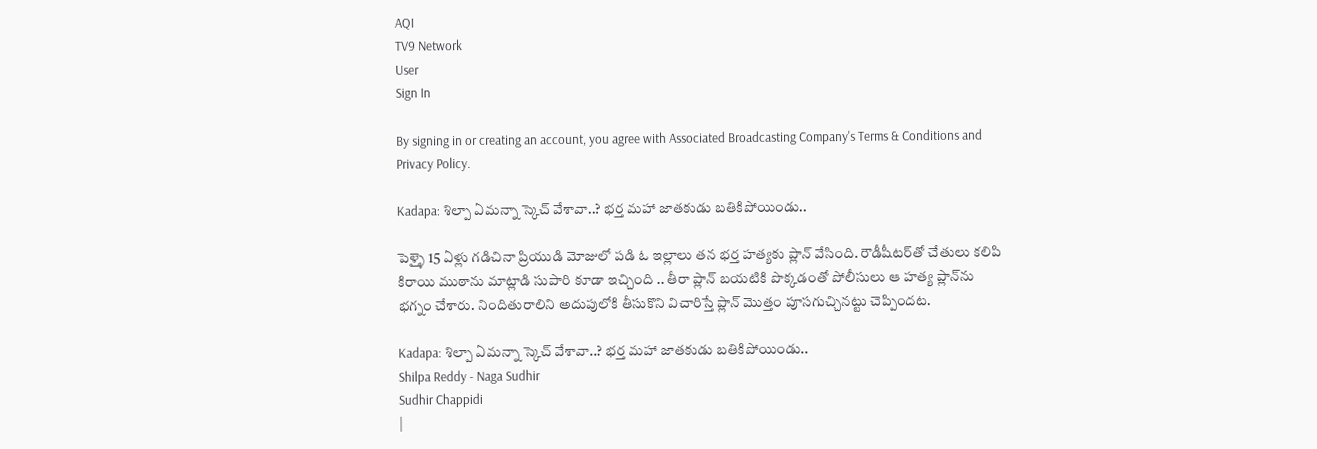AQI
TV9 Network
User
Sign In

By signing in or creating an account, you agree with Associated Broadcasting Company's Terms & Conditions and Privacy Policy.

Kadapa: శిల్పా ఏమన్నా స్కెచ్ వేశావా..? భర్త మహా జాతకుడు బతికిపోయిండు..

పెళ్ళై 15 ఏళ్లు గడిచినా ప్రియుడి మోజులో పడి ఓ ఇల్లాలు తన భర్త హత్యకు ప్లాన్ వేసింది. రౌడీషీటర్‌తో చేతులు కలిపి కిరాయి ముఠాను మాట్లాడి సుపారి కూడా ఇచ్చింది .. తీరా ప్లాన్ బయటికి పొక్కడంతో పోలీసులు ఆ హత్య ప్లాన్‌ను భగ్నం చేశారు. నిందితురాలిని అదుపులోకి తీసుకొని విచారిస్తే ప్లాన్ మొత్తం పూసగుచ్చినట్టు చెప్పిందట.

Kadapa: శిల్పా ఏమన్నా స్కెచ్ వేశావా..? భర్త మహా జాతకుడు బతికిపోయిండు..
Shilpa Reddy - Naga Sudhir
Sudhir Chappidi
|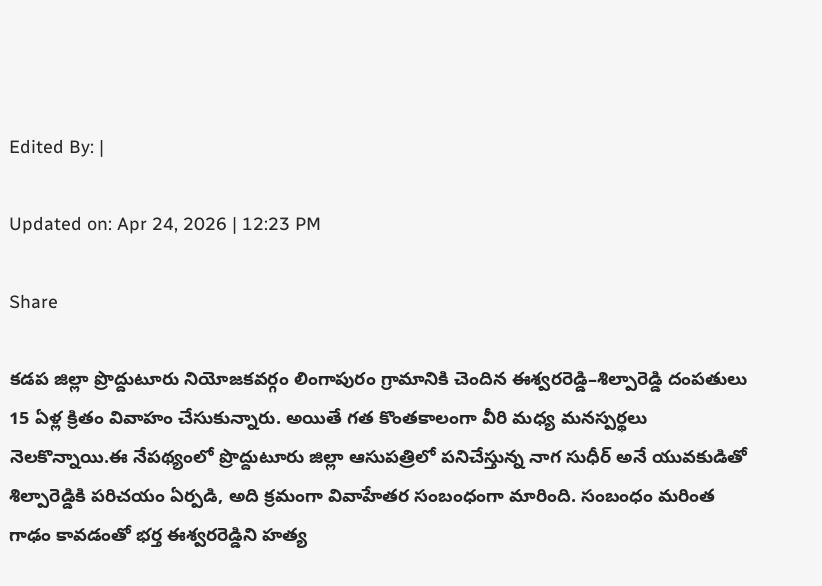Edited By: |

Updated on: Apr 24, 2026 | 12:23 PM

Share

కడప జిల్లా ప్రొద్దుటూరు నియోజకవర్గం లింగాపురం గ్రామానికి చెందిన ఈశ్వరరెడ్డి–శిల్పారెడ్డి దంపతులు 15 ఏళ్ల క్రితం వివాహం చేసుకున్నారు. అయితే గత కొంతకాలంగా వీరి మధ్య మనస్పర్థలు నెలకొన్నాయి.ఈ నేపథ్యంలో ప్రొద్దుటూరు జిల్లా ఆసుపత్రిలో పనిచేస్తున్న నాగ సుధీర్ అనే యువకుడితో శిల్పారెడ్డికి పరిచయం ఏర్పడి, అది క్రమంగా వివాహేతర సంబంధంగా మారింది. సంబంధం మరింత గాఢం కావడంతో భర్త ఈశ్వరరెడ్డిని హత్య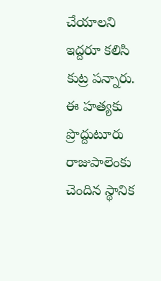చేయాలని ఇద్దరూ కలిసి కుట్ర పన్నారు. ఈ హత్యకు ప్రొద్దుటూరు రాజుపాలెంకు చెందిన స్థానిక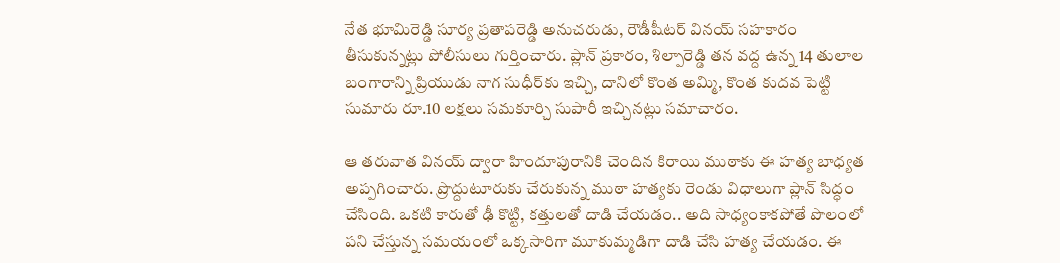నేత భూమిరెడ్డి సూర్య ప్రతాపరెడ్డి అనుచరుడు, రౌడీషీటర్ వినయ్ సహకారం తీసుకున్నట్లు పోలీసులు గుర్తించారు. ప్లాన్ ప్రకారం, శిల్పారెడ్డి తన వద్ద ఉన్న 14 తులాల బంగారాన్ని ప్రియుడు నాగ సుధీర్‌కు ఇచ్చి, దానిలో కొంత అమ్మి, కొంత కుదవ పెట్టి సుమారు రూ.10 లక్షలు సమకూర్చి సుపారీ ఇచ్చినట్లు సమాచారం.

ఆ తరువాత వినయ్ ద్వారా హిందూపురానికి చెందిన కిరాయి ముఠాకు ఈ హత్య బాధ్యత అప్పగించారు. ప్రొద్దుటూరుకు చేరుకున్న ముఠా హత్యకు రెండు విధాలుగా ప్లాన్ సిద్ధం చేసింది. ఒకటి కారుతో ఢీ కొట్టి, కత్తులతో దాడి చేయడం.. అది సాధ్యంకాకపోతే పొలంలో పని చేస్తున్న సమయంలో ఒక్కసారిగా మూకుమ్మడిగా దాడి చేసి హత్య చేయడం. ఈ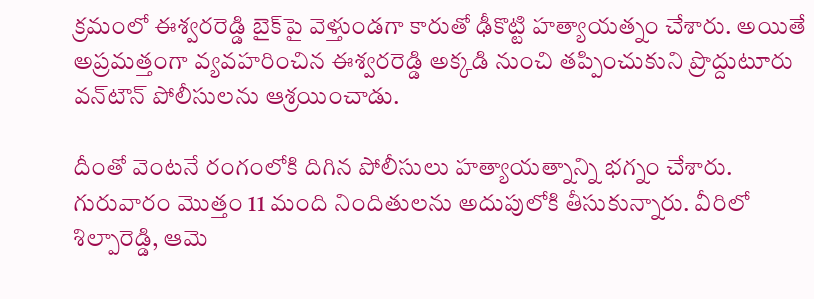క్రమంలో ఈశ్వరరెడ్డి బైక్‌పై వెళ్తుండగా కారుతో ఢీకొట్టి హత్యాయత్నం చేశారు. అయితే అప్రమత్తంగా వ్యవహరించిన ఈశ్వరరెడ్డి అక్కడి నుంచి తప్పించుకుని ప్రొద్దుటూరు వన్‌టౌన్ పోలీసులను ఆశ్రయించాడు.

దీంతో వెంటనే రంగంలోకి దిగిన పోలీసులు హత్యాయత్నాన్ని భగ్నం చేశారు. గురువారం మొత్తం 11 మంది నిందితులను అదుపులోకి తీసుకున్నారు. వీరిలో శిల్పారెడ్డి, ఆమె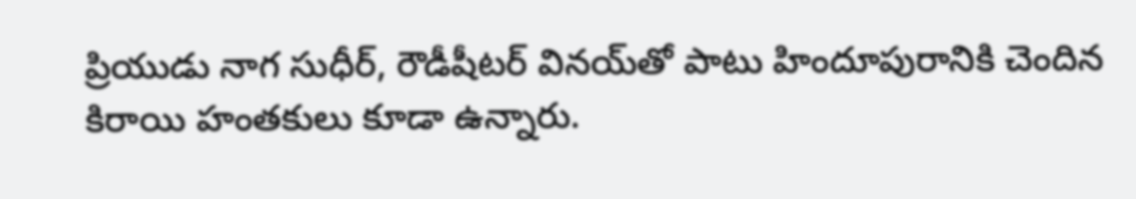ప్రియుడు నాగ సుధీర్, రౌడీషీటర్ వినయ్‌తో పాటు హిందూపురానికి చెందిన కిరాయి హంతకులు కూడా ఉన్నారు.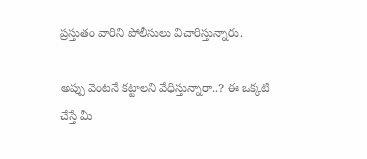ప్రస్తుతం వారిని పోలీసులు విచారిస్తున్నారు.

అప్పు వెంటనే కట్టాలని వేధిస్తున్నారా..? ఈ ఒక్కటి చేస్తే మీ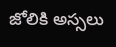జోలికి అస్సలు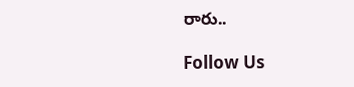రారు..

Follow Us